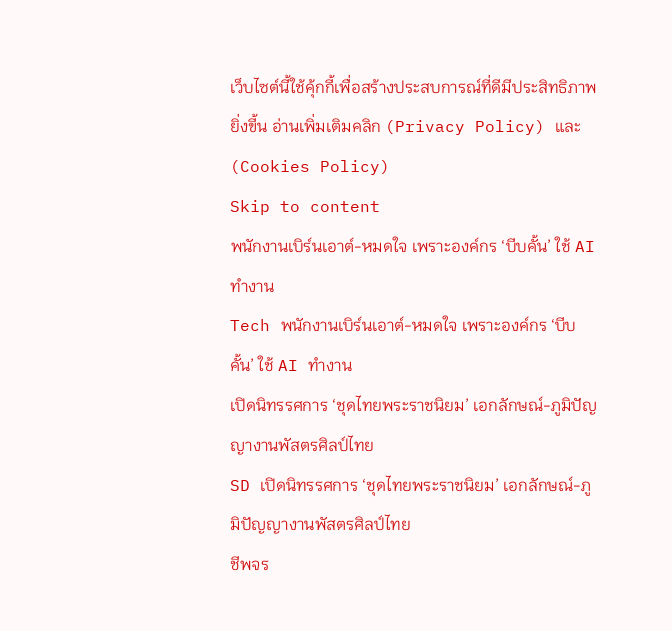เว็บไซต์นี้ใช้คุ้กกี้เพื่อสร้างประสบการณ์ที่ดีมีประสิทธิภาพยิ่งขี้น อ่านเพิ่มเติมคลิก (Privacy Policy) และ (Cookies Policy)
Skip to content
พนักงานเบิร์นเอาต์-หมดใจ เพราะองค์กร ‘บีบคั้น’ ใช้ AI ทำงาน
Tech พนักงานเบิร์นเอาต์-หมดใจ เพราะองค์กร ‘บีบคั้น’ ใช้ AI ทำงาน
เปิดนิทรรศการ ‘ชุดไทยพระราชนิยม’ เอกลักษณ์-ภูมิปัญญางานพัสตรศิลป์ไทย
SD เปิดนิทรรศการ ‘ชุดไทยพระราชนิยม’ เอกลักษณ์-ภูมิปัญญางานพัสตรศิลป์ไทย
ชีพจร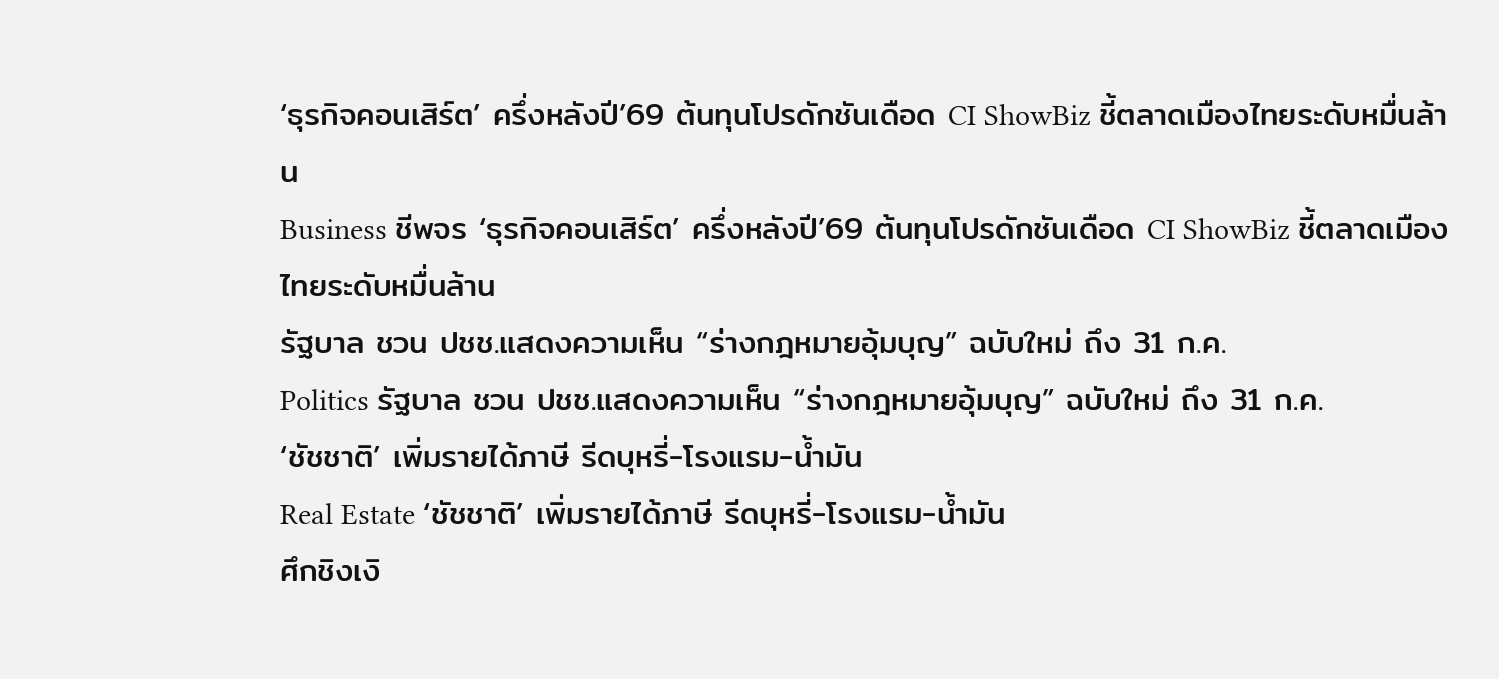‘ธุรกิจคอนเสิร์ต’ ครึ่งหลังปี’69 ต้นทุนโปรดักชันเดือด CI ShowBiz ชี้ตลาดเมืองไทยระดับหมื่นล้าน
Business ชีพจร ‘ธุรกิจคอนเสิร์ต’ ครึ่งหลังปี’69 ต้นทุนโปรดักชันเดือด CI ShowBiz ชี้ตลาดเมืองไทยระดับหมื่นล้าน
รัฐบาล ชวน ปชช.แสดงความเห็น “ร่างกฎหมายอุ้มบุญ” ฉบับใหม่ ถึง 31 ก.ค.
Politics รัฐบาล ชวน ปชช.แสดงความเห็น “ร่างกฎหมายอุ้มบุญ” ฉบับใหม่ ถึง 31 ก.ค.
‘ชัชชาติ’ เพิ่มรายได้ภาษี รีดบุหรี่-โรงแรม-น้ำมัน
Real Estate ‘ชัชชาติ’ เพิ่มรายได้ภาษี รีดบุหรี่-โรงแรม-น้ำมัน
ศึกชิงเงิ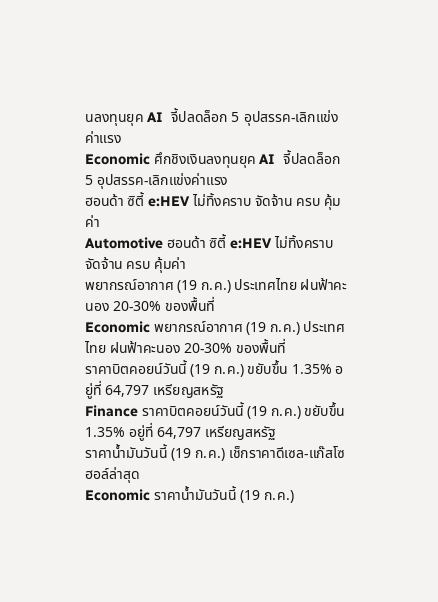นลงทุนยุค AI  จี้ปลดล็อก 5 อุปสรรค-เลิกแข่งค่าแรง
Economic ศึกชิงเงินลงทุนยุค AI  จี้ปลดล็อก 5 อุปสรรค-เลิกแข่งค่าแรง
ฮอนด้า ซิตี้ e:HEV ไม่ทิ้งคราบ จัดจ้าน ครบ คุ้มค่า
Automotive ฮอนด้า ซิตี้ e:HEV ไม่ทิ้งคราบ จัดจ้าน ครบ คุ้มค่า
พยากรณ์อากาศ (19 ก.ค.) ประเทศไทย ฝนฟ้าคะนอง 20-30% ของพื้นที่
Economic พยากรณ์อากาศ (19 ก.ค.) ประเทศไทย ฝนฟ้าคะนอง 20-30% ของพื้นที่
ราคาบิตคอยน์วันนี้ (19 ก.ค.) ขยับขึ้น 1.35% อยู่ที่ 64,797 เหรียญสหรัฐ
Finance ราคาบิตคอยน์วันนี้ (19 ก.ค.) ขยับขึ้น 1.35% อยู่ที่ 64,797 เหรียญสหรัฐ
ราคาน้ำมันวันนี้ (19 ก.ค.) เช็กราคาดีเซล-แก๊สโซฮอล์ล่าสุด
Economic ราคาน้ำมันวันนี้ (19 ก.ค.)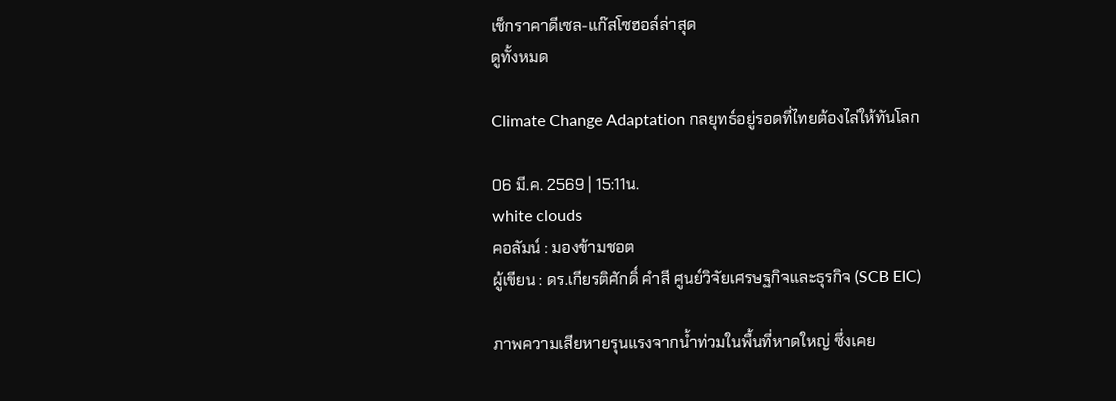เช็กราคาดีเซล-แก๊สโซฮอล์ล่าสุด
ดูทั้งหมด

Climate Change Adaptation กลยุทธ์อยู่รอดที่ไทยต้องไล่ให้ทันโลก

06 มี.ค. 2569 | 15:11น.
white clouds
คอลัมน์ : มองข้ามชอต
ผู้เขียน : ดร.เกียรติศักดิ์ คำสี ศูนย์วิจัยเศรษฐกิจและธุรกิจ (SCB EIC)

ภาพความเสียหายรุนแรงจากน้ำท่วมในพื้นที่หาดใหญ่ ซึ่งเคย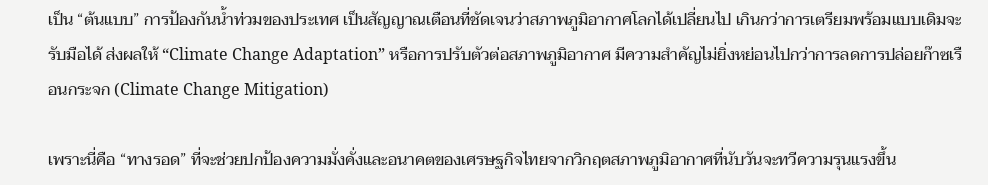เป็น “ต้นแบบ” การป้องกันน้ำท่วมของประเทศ เป็นสัญญาณเตือนที่ชัดเจนว่าสภาพภูมิอากาศโลกได้เปลี่ยนไป เกินกว่าการเตรียมพร้อมแบบเดิมจะรับมือได้ ส่งผลให้ “Climate Change Adaptation” หรือการปรับตัวต่อสภาพภูมิอากาศ มีความสำคัญไม่ยิ่งหย่อนไปกว่าการลดการปล่อยก๊าซเรือนกระจก (Climate Change Mitigation)

เพราะนี่คือ “ทางรอด” ที่จะช่วยปกป้องความมั่งคั่งและอนาคตของเศรษฐกิจไทยจากวิกฤตสภาพภูมิอากาศที่นับวันจะทวีความรุนแรงขึ้น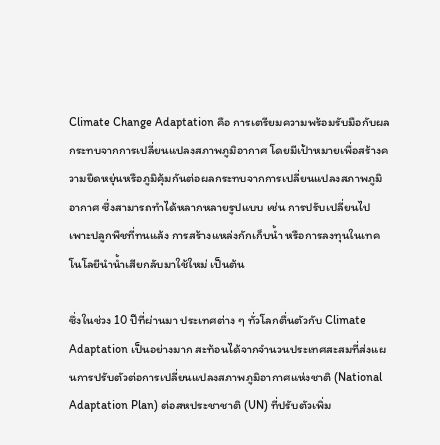Climate Change Adaptation คือ การเตรียมความพร้อมรับมือกับผลกระทบจากการเปลี่ยนแปลงสภาพภูมิอากาศ โดยมีเป้าหมายเพื่อสร้างความยืดหยุ่นหรือภูมิคุ้มกันต่อผลกระทบจากการเปลี่ยนแปลงสภาพภูมิอากาศ ซึ่งสามารถทำได้หลากหลายรูปแบบ เช่น การปรับเปลี่ยนไปเพาะปลูกพืชที่ทนแล้ง การสร้างแหล่งกักเก็บน้ำ หรือการลงทุนในเทคโนโลยีนําน้ำเสียกลับมาใช้ใหม่ เป็นต้น

ซึ่งในช่วง 10 ปีที่ผ่านมา ประเทศต่าง ๆ ทั่วโลกตื่นตัวกับ Climate Adaptation เป็นอย่างมาก สะท้อนได้จากจำนวนประเทศสะสมที่ส่งแผนการปรับตัวต่อการเปลี่ยนแปลงสภาพภูมิอากาศแห่งชาติ (National Adaptation Plan) ต่อสหประชาชาติ (UN) ที่ปรับตัวเพิ่ม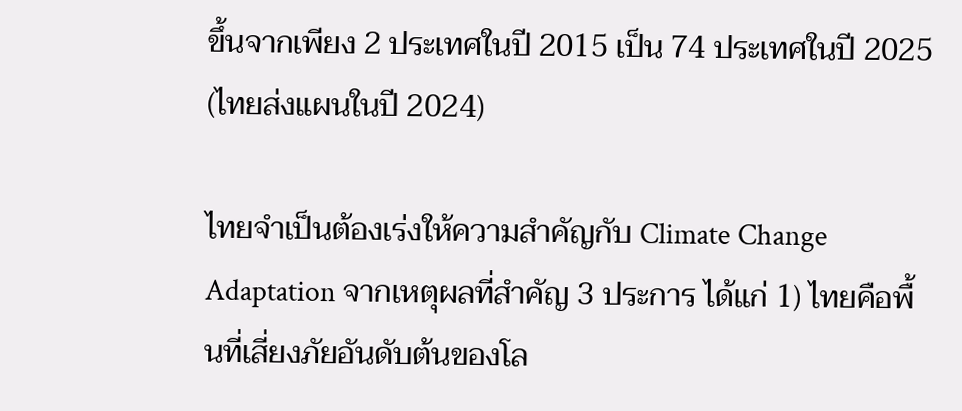ขึ้นจากเพียง 2 ประเทศในปี 2015 เป็น 74 ประเทศในปี 2025 (ไทยส่งแผนในปี 2024)

ไทยจำเป็นต้องเร่งให้ความสำคัญกับ Climate Change Adaptation จากเหตุผลที่สำคัญ 3 ประการ ได้แก่ 1) ไทยคือพื้นที่เสี่ยงภัยอันดับต้นของโล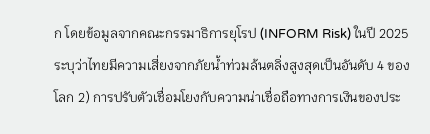ก โดยข้อมูลจากคณะกรรมาธิการยุโรป (INFORM Risk) ในปี 2025 ระบุว่าไทยมีความเสี่ยงจากภัยน้ำท่วมล้นตลิ่งสูงสุดเป็นอันดับ 4 ของโลก 2) การปรับตัวเชื่อมโยงกับความน่าเชื่อถือทางการเงินของประ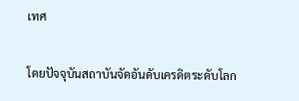เทศ

โดยปัจจุบันสถาบันจัดอันดับเครดิตระดับโลก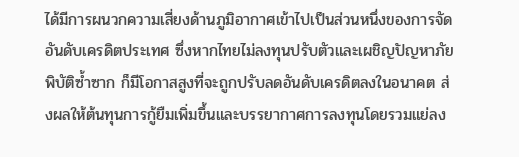ได้มีการผนวกความเสี่ยงด้านภูมิอากาศเข้าไปเป็นส่วนหนึ่งของการจัดอันดับเครดิตประเทศ ซึ่งหากไทยไม่ลงทุนปรับตัวและเผชิญปัญหาภัยพิบัติซ้ำซาก ก็มีโอกาสสูงที่จะถูกปรับลดอันดับเครดิตลงในอนาคต ส่งผลให้ต้นทุนการกู้ยืมเพิ่มขึ้นและบรรยากาศการลงทุนโดยรวมแย่ลง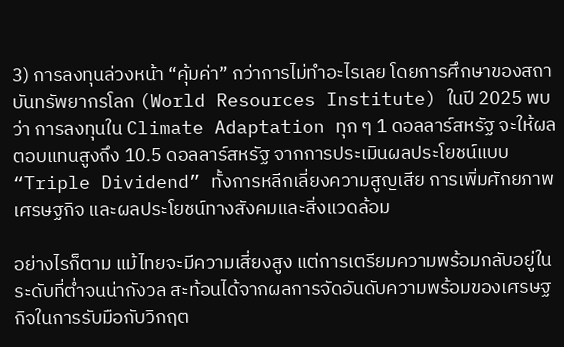3) การลงทุนล่วงหน้า “คุ้มค่า” กว่าการไม่ทำอะไรเลย โดยการศึกษาของสถาบันทรัพยากรโลก (World Resources Institute) ในปี 2025 พบว่า การลงทุนใน Climate Adaptation ทุก ๆ 1 ดอลลาร์สหรัฐ จะให้ผลตอบแทนสูงถึง 10.5 ดอลลาร์สหรัฐ จากการประเมินผลประโยชน์แบบ “Triple Dividend” ทั้งการหลีกเลี่ยงความสูญเสีย การเพิ่มศักยภาพเศรษฐกิจ และผลประโยชน์ทางสังคมและสิ่งแวดล้อม

อย่างไรก็ตาม แม้ไทยจะมีความเสี่ยงสูง แต่การเตรียมความพร้อมกลับอยู่ในระดับที่ต่ำจนน่ากังวล สะท้อนได้จากผลการจัดอันดับความพร้อมของเศรษฐกิจในการรับมือกับวิกฤต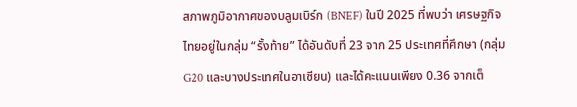สภาพภูมิอากาศของบลูมเบิร์ก (BNEF) ในปี 2025 ที่พบว่า เศรษฐกิจไทยอยู่ในกลุ่ม “รั้งท้าย” ได้อันดับที่ 23 จาก 25 ประเทศที่ศึกษา (กลุ่ม G20 และบางประเทศในอาเซียน) และได้คะแนนเพียง 0.36 จากเต็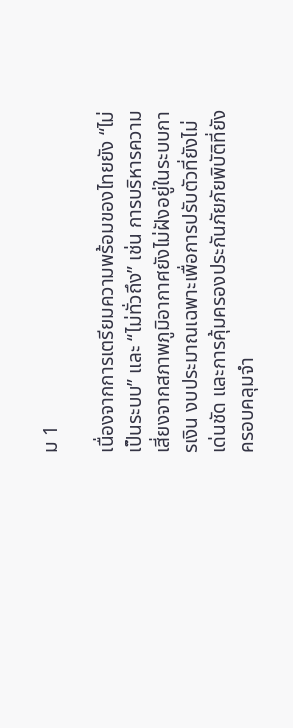ม 1

เนื่องจากการเตรียมความพร้อมของไทยยัง “ไม่เป็นระบบ” และ “ไม่ทั่วถึง” เช่น การบริหารความเสี่ยงจากสภาพภูมิอากาศยังไม่ฝังอยู่ในระบบการเงิน งบประมาณเฉพาะเพื่อการปรับตัวที่ยังไม่เด่นชัด และการคุ้มครองประกันภัยภัยพิบัติที่ยังครอบคลุมจำ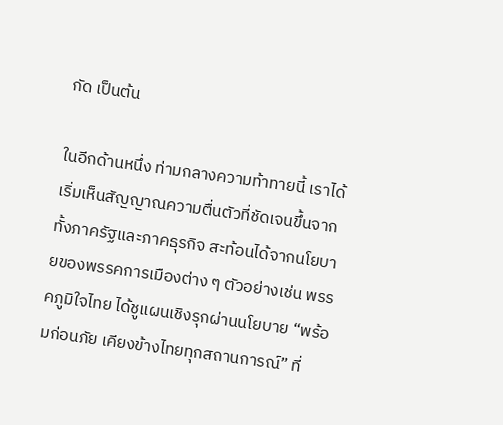กัด เป็นต้น

ในอีกด้านหนึ่ง ท่ามกลางความท้าทายนี้ เราได้เริ่มเห็นสัญญาณความตื่นตัวที่ชัดเจนขึ้นจากทั้งภาครัฐและภาคธุรกิจ สะท้อนได้จากนโยบายของพรรคการเมืองต่าง ๆ ตัวอย่างเช่น พรรคภูมิใจไทย ได้ชูแผนเชิงรุกผ่านนโยบาย “พร้อมก่อนภัย เคียงข้างไทยทุกสถานการณ์” ที่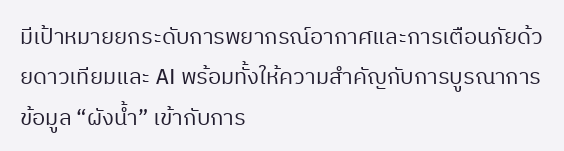มีเป้าหมายยกระดับการพยากรณ์อากาศและการเตือนภัยด้วยดาวเทียมและ AI พร้อมทั้งให้ความสำคัญกับการบูรณาการข้อมูล “ผังน้ำ” เข้ากับการ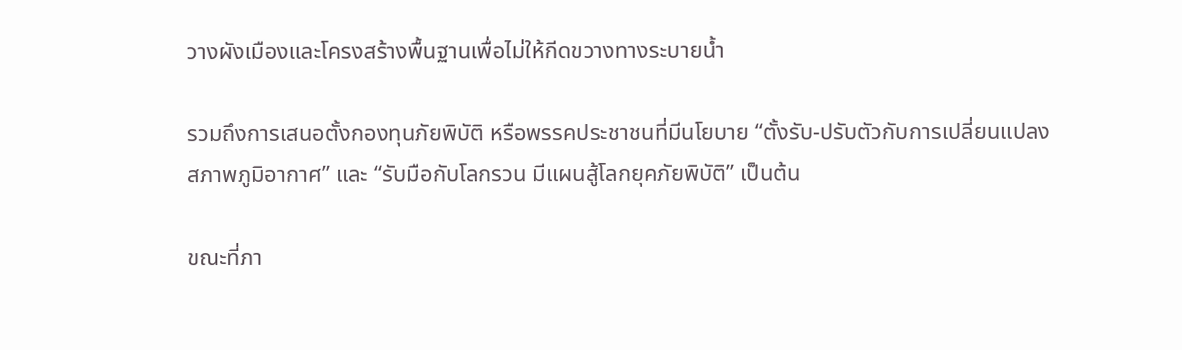วางผังเมืองและโครงสร้างพื้นฐานเพื่อไม่ให้กีดขวางทางระบายน้ำ

รวมถึงการเสนอตั้งกองทุนภัยพิบัติ หรือพรรคประชาชนที่มีนโยบาย “ตั้งรับ-ปรับตัวกับการเปลี่ยนแปลงสภาพภูมิอากาศ” และ “รับมือกับโลกรวน มีแผนสู้โลกยุคภัยพิบัติ” เป็นต้น

ขณะที่ภา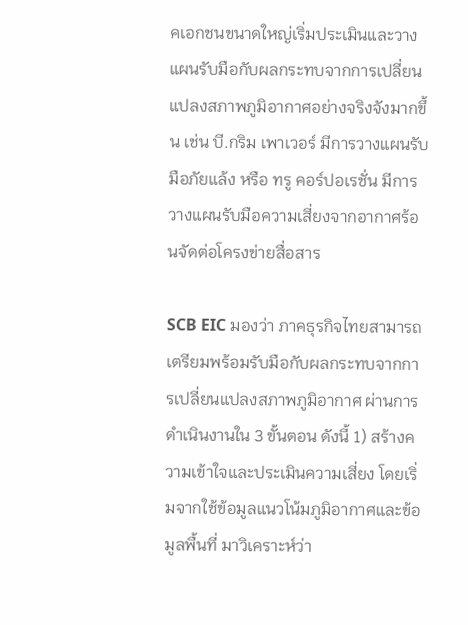คเอกชนขนาดใหญ่เริ่มประเมินและวางแผนรับมือกับผลกระทบจากการเปลี่ยนแปลงสภาพภูมิอากาศอย่างจริงจังมากขึ้น เช่น บี.กริม เพาเวอร์ มีการวางแผนรับมือภัยแล้ง หรือ ทรู คอร์ปอเรชั่น มีการวางแผนรับมือความเสี่ยงจากอากาศร้อนจัดต่อโครงข่ายสื่อสาร

SCB EIC มองว่า ภาคธุรกิจไทยสามารถเตรียมพร้อมรับมือกับผลกระทบจากการเปลี่ยนแปลงสภาพภูมิอากาศ ผ่านการดำเนินงานใน 3 ขั้นตอน ดังนี้ 1) สร้างความเข้าใจและประเมินความเสี่ยง โดยเริ่มจากใช้ข้อมูลแนวโน้มภูมิอากาศและข้อมูลพื้นที่ มาวิเคราะห์ว่า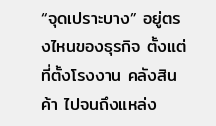“จุดเปราะบาง” อยู่ตรงไหนของธุรกิจ ตั้งแต่ที่ตั้งโรงงาน คลังสินค้า ไปจนถึงแหล่ง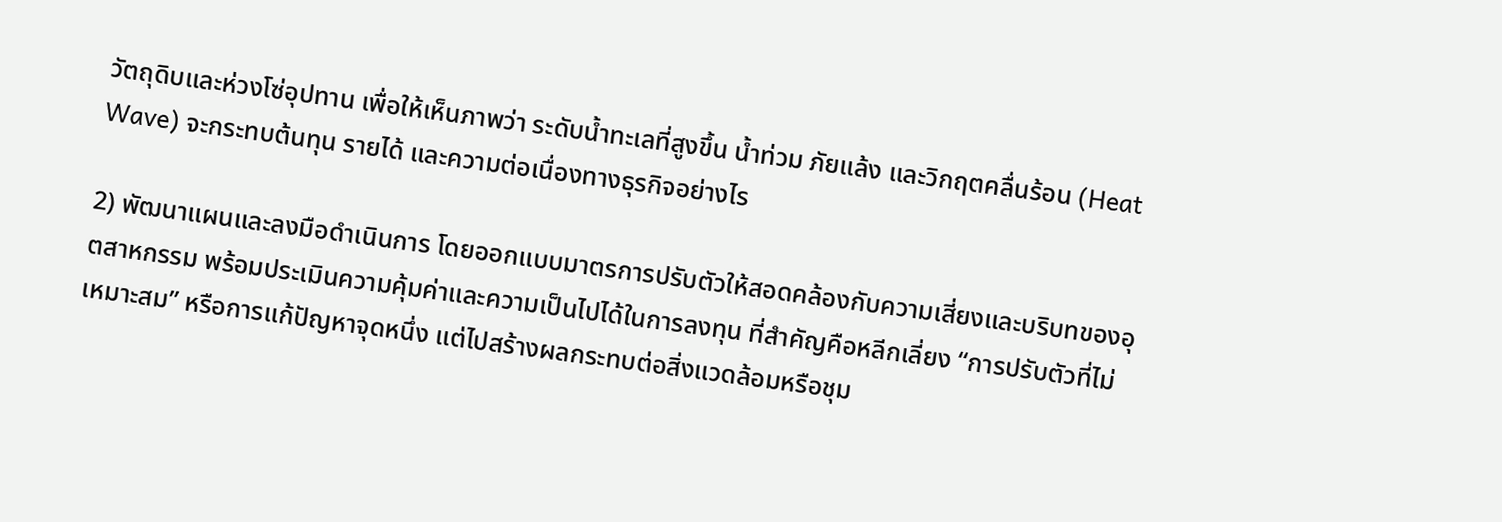วัตถุดิบและห่วงโซ่อุปทาน เพื่อให้เห็นภาพว่า ระดับน้ำทะเลที่สูงขึ้น น้ำท่วม ภัยแล้ง และวิกฤตคลื่นร้อน (Heat Wave) จะกระทบต้นทุน รายได้ และความต่อเนื่องทางธุรกิจอย่างไร

2) พัฒนาแผนและลงมือดำเนินการ โดยออกแบบมาตรการปรับตัวให้สอดคล้องกับความเสี่ยงและบริบทของอุตสาหกรรม พร้อมประเมินความคุ้มค่าและความเป็นไปได้ในการลงทุน ที่สำคัญคือหลีกเลี่ยง “การปรับตัวที่ไม่เหมาะสม” หรือการแก้ปัญหาจุดหนึ่ง แต่ไปสร้างผลกระทบต่อสิ่งแวดล้อมหรือชุม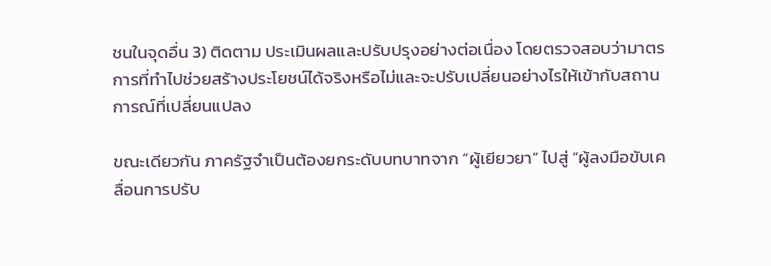ชนในจุดอื่น 3) ติดตาม ประเมินผลและปรับปรุงอย่างต่อเนื่อง โดยตรวจสอบว่ามาตรการที่ทำไปช่วยสร้างประโยชน์ได้จริงหรือไม่และจะปรับเปลี่ยนอย่างไรให้เข้ากับสถานการณ์ที่เปลี่ยนแปลง

ขณะเดียวกัน ภาครัฐจำเป็นต้องยกระดับบทบาทจาก “ผู้เยียวยา” ไปสู่ “ผู้ลงมือขับเคลื่อนการปรับ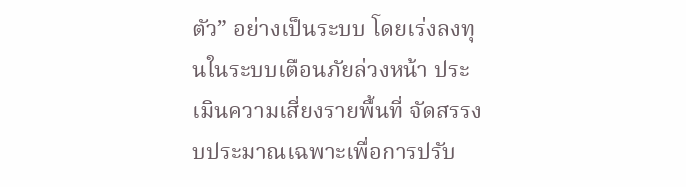ตัว” อย่างเป็นระบบ โดยเร่งลงทุนในระบบเตือนภัยล่วงหน้า ประเมินความเสี่ยงรายพื้นที่ จัดสรรงบประมาณเฉพาะเพื่อการปรับ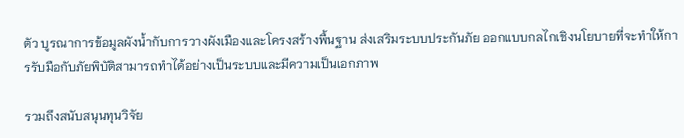ตัว บูรณาการข้อมูลผังน้ำกับการวางผังเมืองและโครงสร้างพื้นฐาน ส่งเสริมระบบประกันภัย ออกแบบกลไกเชิงนโยบายที่จะทำให้การรับมือกับภัยพิบัติสามารถทำได้อย่างเป็นระบบและมีความเป็นเอกภาพ

รวมถึงสนับสนุนทุนวิจัย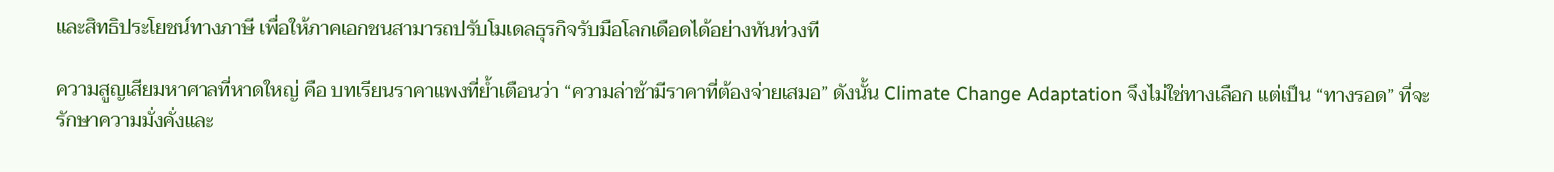และสิทธิประโยชน์ทางภาษี เพื่อให้ภาคเอกชนสามารถปรับโมเดลธุรกิจรับมือโลกเดือดได้อย่างทันท่วงที

ความสูญเสียมหาศาลที่หาดใหญ่ คือ บทเรียนราคาแพงที่ย้ำเตือนว่า “ความล่าช้ามีราคาที่ต้องจ่ายเสมอ” ดังนั้น Climate Change Adaptation จึงไม่ใช่ทางเลือก แต่เป็น “ทางรอด” ที่จะรักษาความมั่งคั่งและ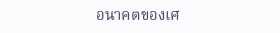อนาคตของเศ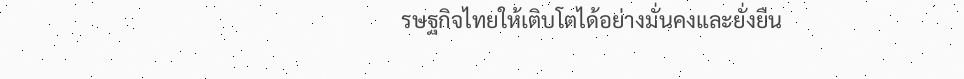รษฐกิจไทยให้เติบโตได้อย่างมั่นคงและยั่งยืน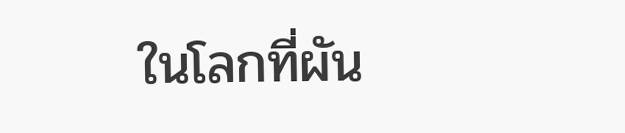ในโลกที่ผัน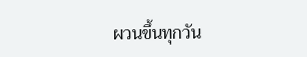ผวนขึ้นทุกวัน